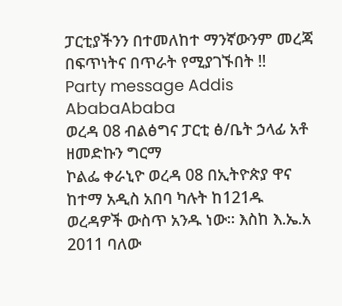ፓርቲያችንን በተመለከተ ማንኛውንም መረጃ በፍጥነትና በጥራት የሚያገኙበት !!
Party message Addis AbabaAbaba
ወረዳ 08 ብልፅግና ፓርቲ ፅ/ቤት ኃላፊ አቶ ዘመድኩን ግርማ
ኮልፌ ቀራኒዮ ወረዳ 08 በኢትዮጵያ ዋና ከተማ አዲስ አበባ ካሉት ከ121ዱ ወረዳዎች ውስጥ አንዱ ነው። እስከ እ.ኤ.አ 2011 ባለው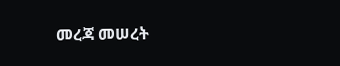መረጃ መሠረት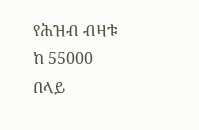የሕዝብ ብዛቱ ከ 55000 በላይ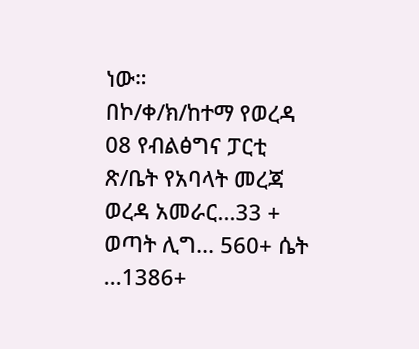ነው።
በኮ/ቀ/ክ/ከተማ የወረዳ 08 የብልፅግና ፓርቲ ጽ/ቤት የአባላት መረጃ
ወረዳ አመራር...33 + ወጣት ሊግ... 560+ ሴት ...1386+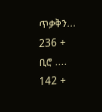ጥቃቅን... 236 + ቢሮ .... 142 +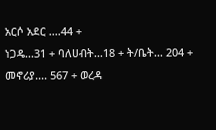አርሶ አደር ....44 +
ነጋዴ...31 + ባለሀብት...18 + ት/ቤት... 204 +
መኖሪያ.... 567 + ወረዳ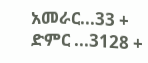አመራር...33 + ድምር ...3128 +